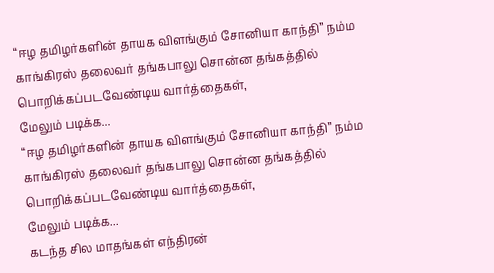“ஈழ தமிழர்களின் தாயக விளங்கும் சோனியா காந்தி” நம்ம காங்கிரஸ் தலைவர் தங்கபாலு சொன்ன தங்கத்தில் பொறிக்கப்படவேண்டிய வார்த்தைகள்,
மேலும் படிக்க...
“ஈழ தமிழர்களின் தாயக விளங்கும் சோனியா காந்தி” நம்ம காங்கிரஸ் தலைவர் தங்கபாலு சொன்ன தங்கத்தில் பொறிக்கப்படவேண்டிய வார்த்தைகள்,
மேலும் படிக்க...
கடந்த சில மாதங்கள் எந்திரன்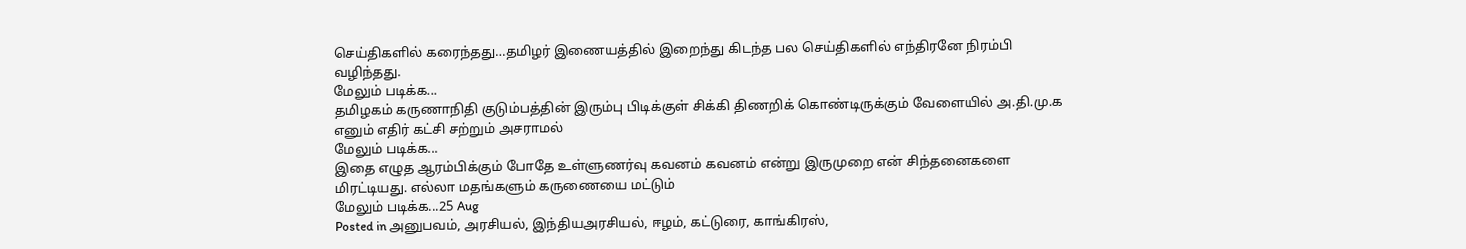செய்திகளில் கரைந்தது…தமிழர் இணையத்தில் இறைந்து கிடந்த பல செய்திகளில் எந்திரனே நிரம்பி வழிந்தது.
மேலும் படிக்க...
தமிழகம் கருணாநிதி குடும்பத்தின் இரும்பு பிடிக்குள் சிக்கி திணறிக் கொண்டிருக்கும் வேளையில் அ.தி.மு.க எனும் எதிர் கட்சி சற்றும் அசராமல்
மேலும் படிக்க...
இதை எழுத ஆரம்பிக்கும் போதே உள்ளுணர்வு கவனம் கவனம் என்று இருமுறை என் சிந்தனைகளை மிரட்டியது. எல்லா மதங்களும் கருணையை மட்டும்
மேலும் படிக்க...25 Aug
Posted in அனுபவம், அரசியல், இந்தியஅரசியல், ஈழம், கட்டுரை, காங்கிரஸ்,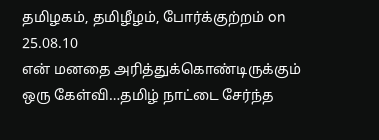தமிழகம், தமிழீழம், போர்க்குற்றம் on 25.08.10
என் மனதை அரித்துக்கொண்டிருக்கும் ஒரு கேள்வி…தமிழ் நாட்டை சேர்ந்த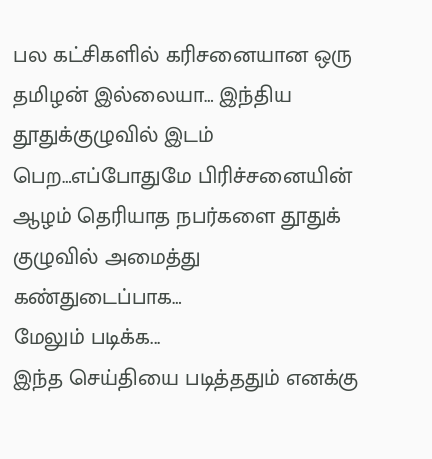பல கட்சிகளில் கரிசனையான ஒரு தமிழன் இல்லையா… இந்திய தூதுக்குழுவில் இடம் பெற…எப்போதுமே பிரிச்சனையின் ஆழம் தெரியாத நபர்களை தூதுக் குழுவில் அமைத்து கண்துடைப்பாக…
மேலும் படிக்க...
இந்த செய்தியை படித்ததும் எனக்கு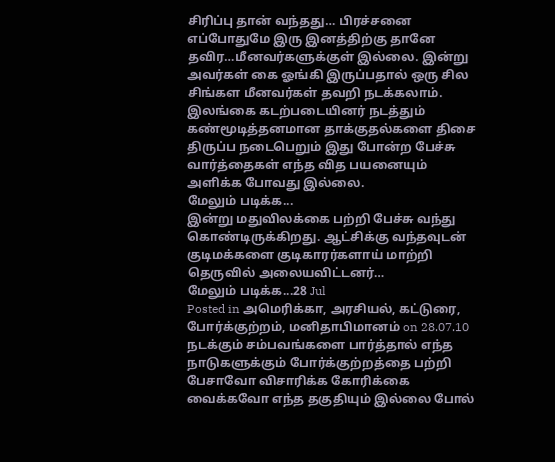சிரிப்பு தான் வந்தது… பிரச்சனை எப்போதுமே இரு இனத்திற்கு தானே தவிர…மீனவர்களுக்குள் இல்லை. இன்று அவர்கள் கை ஓங்கி இருப்பதால் ஒரு சில சிங்கள மீனவர்கள் தவறி நடக்கலாம். இலங்கை கடற்படையினர் நடத்தும் கண்மூடித்தனமான தாக்குதல்களை திசை திருப்ப நடைபெறும் இது போன்ற பேச்சு வார்த்தைகள் எந்த வித பயனையும் அளிக்க போவது இல்லை.
மேலும் படிக்க...
இன்று மதுவிலக்கை பற்றி பேச்சு வந்து கொண்டிருக்கிறது. ஆட்சிக்கு வந்தவுடன் குடிமக்களை குடிகாரர்களாய் மாற்றி தெருவில் அலையவிட்டனர்…
மேலும் படிக்க...28 Jul
Posted in அமெரிக்கா, அரசியல், கட்டுரை, போர்க்குற்றம், மனிதாபிமானம் on 28.07.10
நடக்கும் சம்பவங்களை பார்த்தால் எந்த நாடுகளுக்கும் போர்க்குற்றத்தை பற்றி பேசாவோ விசாரிக்க கோரிக்கை வைக்கவோ எந்த தகுதியும் இல்லை போல்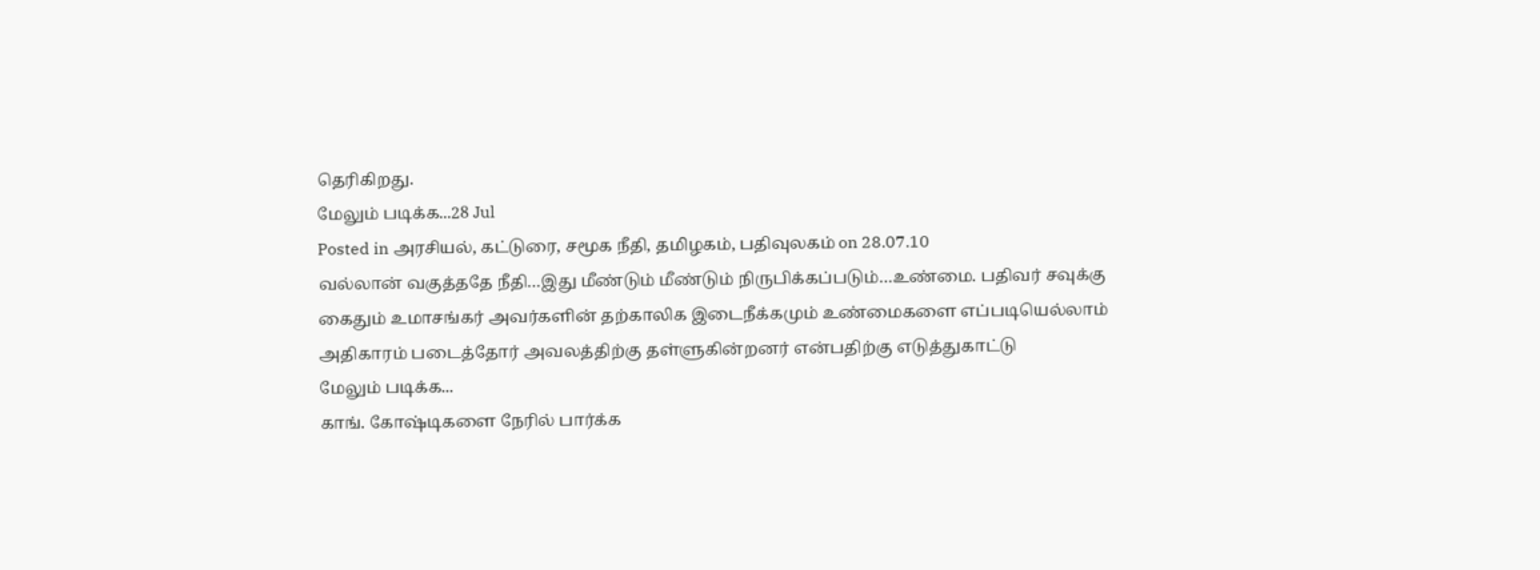தெரிகிறது.
மேலும் படிக்க...28 Jul
Posted in அரசியல், கட்டுரை, சமூக நீதி, தமிழகம், பதிவுலகம் on 28.07.10
வல்லான் வகுத்ததே நீதி…இது மீண்டும் மீண்டும் நிருபிக்கப்படும்…உண்மை. பதிவர் சவுக்கு கைதும் உமாசங்கர் அவர்களின் தற்காலிக இடைநீக்கமும் உண்மைகளை எப்படியெல்லாம் அதிகாரம் படைத்தோர் அவலத்திற்கு தள்ளுகின்றனர் என்பதிற்கு எடுத்துகாட்டு
மேலும் படிக்க...
காங். கோஷ்டிகளை நேரில் பார்க்க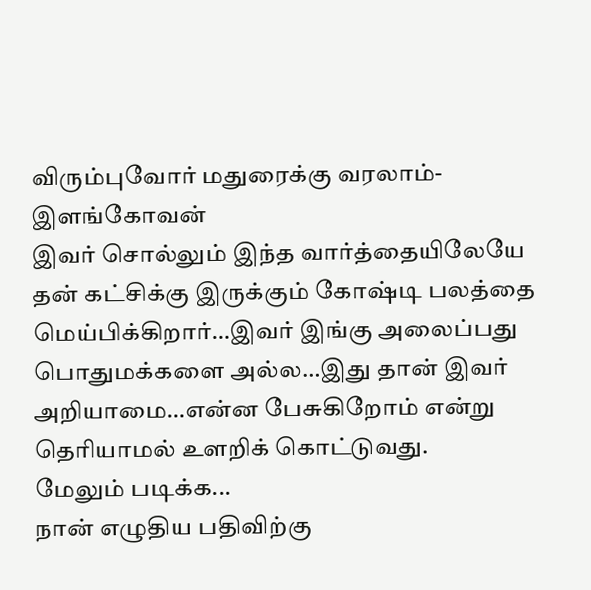விரும்புவோர் மதுரைக்கு வரலாம்-இளங்கோவன்
இவர் சொல்லும் இந்த வார்த்தையிலேயே தன் கட்சிக்கு இருக்கும் கோஷ்டி பலத்தை மெய்பிக்கிறார்…இவர் இங்கு அலைப்பது பொதுமக்களை அல்ல…இது தான் இவர் அறியாமை…என்ன பேசுகிறோம் என்று தெரியாமல் உளறிக் கொட்டுவது.
மேலும் படிக்க...
நான் எழுதிய பதிவிற்கு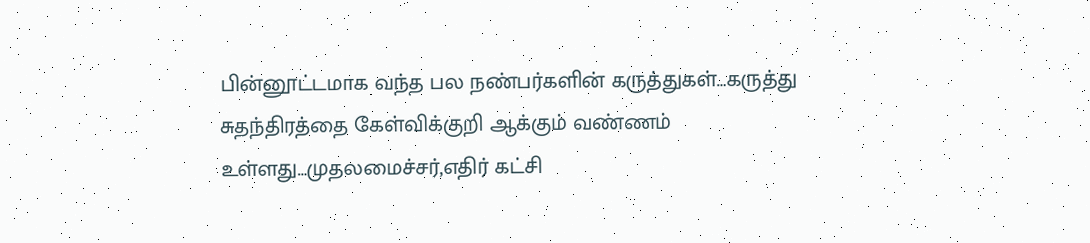பின்னூட்டமாக வந்த பல நண்பர்களின் கருத்துகள்…கருத்து சுதந்திரத்தை கேள்விக்குறி ஆக்கும் வண்ணம் உள்ளது…முதலமைச்சர்,எதிர் கட்சி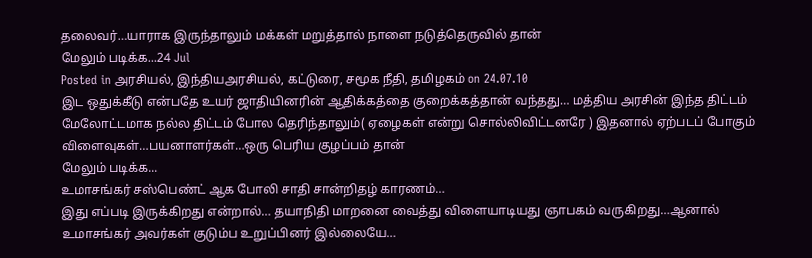தலைவர்…யாராக இருந்தாலும் மக்கள் மறுத்தால் நாளை நடுத்தெருவில் தான்
மேலும் படிக்க...24 Jul
Posted in அரசியல், இந்தியஅரசியல், கட்டுரை, சமூக நீதி, தமிழகம் on 24.07.10
இட ஒதுக்கீடு என்பதே உயர் ஜாதியினரின் ஆதிக்கத்தை குறைக்கத்தான் வந்தது… மத்திய அரசின் இந்த திட்டம் மேலோட்டமாக நல்ல திட்டம் போல தெரிந்தாலும்( ஏழைகள் என்று சொல்லிவிட்டனரே ) இதனால் ஏற்படப் போகும் விளைவுகள்…பயனாளர்கள்…ஒரு பெரிய குழப்பம் தான்
மேலும் படிக்க...
உமாசங்கர் சஸ்பெண்ட் ஆக போலி சாதி சான்றிதழ் காரணம்…
இது எப்படி இருக்கிறது என்றால்… தயாநிதி மாறனை வைத்து விளையாடியது ஞாபகம் வருகிறது…ஆனால் உமாசங்கர் அவர்கள் குடும்ப உறுப்பினர் இல்லையே…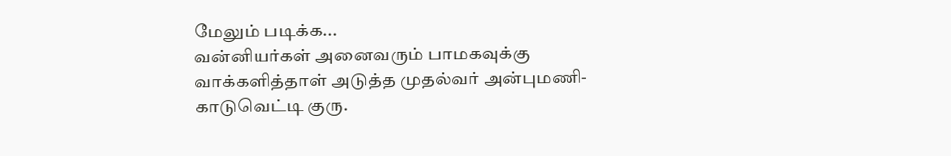மேலும் படிக்க...
வன்னியர்கள் அனைவரும் பாமகவுக்கு வாக்களித்தாள் அடுத்த முதல்வர் அன்புமணி-காடுவெட்டி குரு.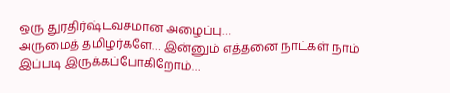ஒரு துரதிர்ஷ்டவசமான அழைப்பு…
அருமைத் தமிழர்களே… இன்னும் எத்தனை நாட்கள் நாம் இப்படி இருக்கப்போகிறோம்…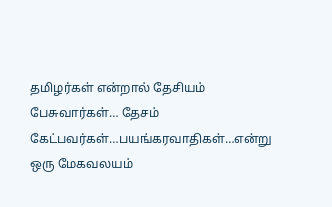தமிழர்கள் என்றால் தேசியம் பேசுவார்கள்… தேசம் கேட்பவர்கள்…பயங்கரவாதிகள்…என்று ஒரு மேகவலயம்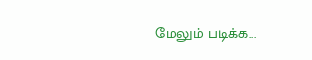மேலும் படிக்க...